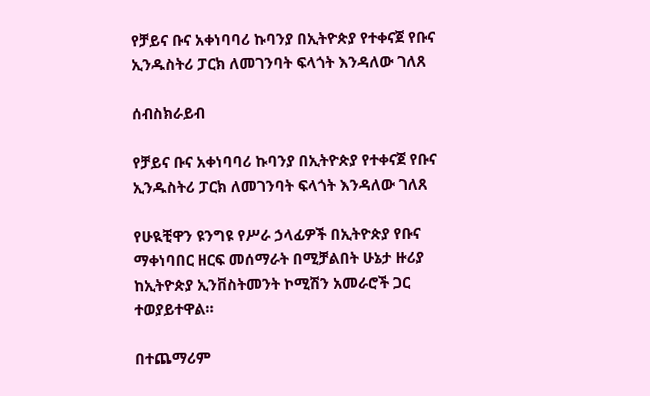የቻይና ቡና አቀነባባሪ ኩባንያ በኢትዮጵያ የተቀናጀ የቡና ኢንዱስትሪ ፓርክ ለመገንባት ፍላጎት እንዳለው ገለጸ

ሰብስክራይብ

የቻይና ቡና አቀነባባሪ ኩባንያ በኢትዮጵያ የተቀናጀ የቡና ኢንዱስትሪ ፓርክ ለመገንባት ፍላጎት እንዳለው ገለጸ

የሁዪቺዋን ዩንግዩ የሥራ ኃላፊዎች በኢትዮጵያ የቡና ማቀነባበር ዘርፍ መሰማራት በሚቻልበት ሁኔታ ዙሪያ ከኢትዮጵያ ኢንቨስትመንት ኮሚሽን አመራሮች ጋር ተወያይተዋል።

በተጨማሪም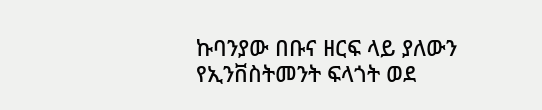ኩባንያው በቡና ዘርፍ ላይ ያለውን የኢንቨስትመንት ፍላጎት ወደ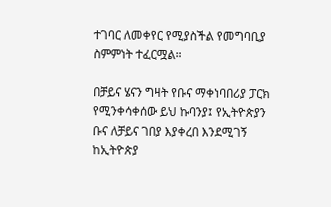ተገባር ለመቀየር የሚያስችል የመግባቢያ ስምምነት ተፈርሟል።

በቻይና ሄናን ግዛት የቡና ማቀነባበሪያ ፓርክ የሚንቀሳቀሰው ይህ ኩባንያ፤ የኢትዮጵያን ቡና ለቻይና ገበያ እያቀረበ እንደሚገኝ ከኢትዮጵያ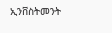ኢንቨስትመንት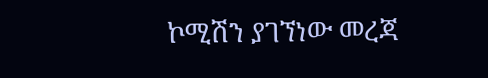ኮሚሽን ያገኘነው መረጃ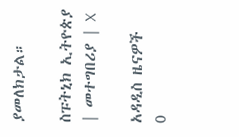ያመለክታል።

ስፑትኒክ ኢትዮጵያ | መተግበሪያ | X

አዳዲስ ዜናዎች
0